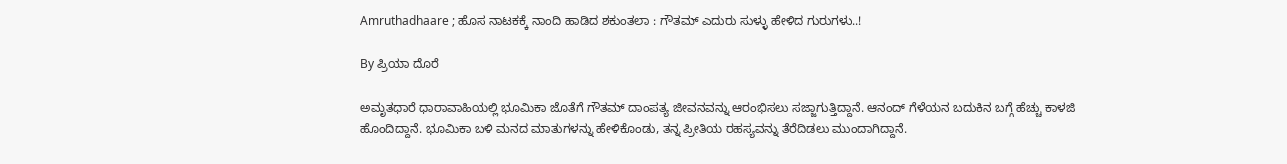Amruthadhaare ; ಹೊಸ ನಾಟಕಕ್ಕೆ ನಾಂದಿ ಹಾಡಿದ ಶಕುಂತಲಾ : ಗೌತಮ್ ಎದುರು ಸುಳ್ಳು ಹೇಳಿದ ಗುರುಗಳು..!

By ಪ್ರಿಯಾ ದೊರೆ

ಅಮೃತಧಾರೆ ಧಾರಾವಾಹಿಯಲ್ಲಿ ಭೂಮಿಕಾ ಜೊತೆಗೆ ಗೌತಮ್ ದಾಂಪತ್ಯ ಜೀವನವನ್ನು ಆರಂಭಿಸಲು ಸಜ್ಜಾಗುತ್ತಿದ್ದಾನೆ. ಆನಂದ್ ಗೆಳೆಯನ ಬದುಕಿನ ಬಗ್ಗೆ ಹೆಚ್ಚು ಕಾಳಜಿ ಹೊಂದಿದ್ದಾನೆ. ಭೂಮಿಕಾ ಬಳಿ ಮನದ ಮಾತುಗಳನ್ನು ಹೇಳಿಕೊಂಡು, ತನ್ನ ಪ್ರೀತಿಯ ರಹಸ್ಯವನ್ನು ತೆರೆದಿಡಲು ಮುಂದಾಗಿದ್ದಾನೆ.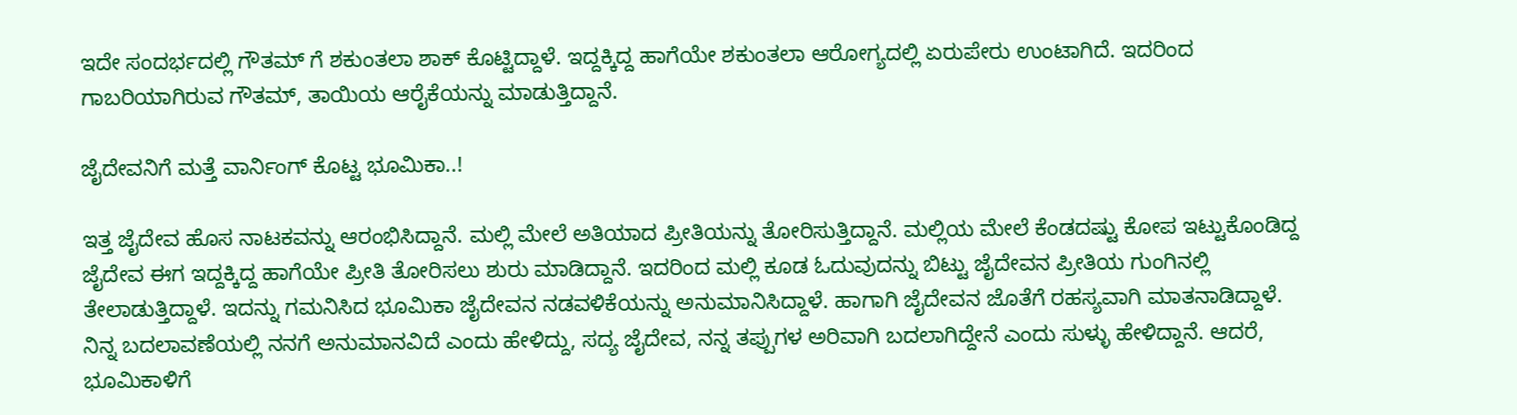ಇದೇ ಸಂದರ್ಭದಲ್ಲಿ ಗೌತಮ್ ಗೆ ಶಕುಂತಲಾ ಶಾಕ್ ಕೊಟ್ಟಿದ್ದಾಳೆ. ಇದ್ದಕ್ಕಿದ್ದ ಹಾಗೆಯೇ ಶಕುಂತಲಾ ಆರೋಗ್ಯದಲ್ಲಿ ಏರುಪೇರು ಉಂಟಾಗಿದೆ. ಇದರಿಂದ ಗಾಬರಿಯಾಗಿರುವ ಗೌತಮ್, ತಾಯಿಯ ಆರೈಕೆಯನ್ನು ಮಾಡುತ್ತಿದ್ದಾನೆ.

ಜೈದೇವನಿಗೆ ಮತ್ತೆ ವಾರ್ನಿಂಗ್ ಕೊಟ್ಟ ಭೂಮಿಕಾ..!

ಇತ್ತ ಜೈದೇವ ಹೊಸ ನಾಟಕವನ್ನು ಆರಂಭಿಸಿದ್ದಾನೆ. ಮಲ್ಲಿ ಮೇಲೆ ಅತಿಯಾದ ಪ್ರೀತಿಯನ್ನು ತೋರಿಸುತ್ತಿದ್ದಾನೆ. ಮಲ್ಲಿಯ ಮೇಲೆ ಕೆಂಡದಷ್ಟು ಕೋಪ ಇಟ್ಟುಕೊಂಡಿದ್ದ ಜೈದೇವ ಈಗ ಇದ್ದಕ್ಕಿದ್ದ ಹಾಗೆಯೇ ಪ್ರೀತಿ ತೋರಿಸಲು ಶುರು ಮಾಡಿದ್ದಾನೆ. ಇದರಿಂದ ಮಲ್ಲಿ ಕೂಡ ಓದುವುದನ್ನು ಬಿಟ್ಟು ಜೈದೇವನ ಪ್ರೀತಿಯ ಗುಂಗಿನಲ್ಲಿ ತೇಲಾಡುತ್ತಿದ್ದಾಳೆ. ಇದನ್ನು ಗಮನಿಸಿದ ಭೂಮಿಕಾ ಜೈದೇವನ ನಡವಳಿಕೆಯನ್ನು ಅನುಮಾನಿಸಿದ್ದಾಳೆ. ಹಾಗಾಗಿ ಜೈದೇವನ ಜೊತೆಗೆ ರಹಸ್ಯವಾಗಿ ಮಾತನಾಡಿದ್ದಾಳೆ. ನಿನ್ನ ಬದಲಾವಣೆಯಲ್ಲಿ ನನಗೆ ಅನುಮಾನವಿದೆ ಎಂದು ಹೇಳಿದ್ದು, ಸದ್ಯ ಜೈದೇವ, ನನ್ನ ತಪ್ಪುಗಳ ಅರಿವಾಗಿ ಬದಲಾಗಿದ್ದೇನೆ ಎಂದು ಸುಳ್ಳು ಹೇಳಿದ್ದಾನೆ. ಆದರೆ, ಭೂಮಿಕಾಳಿಗೆ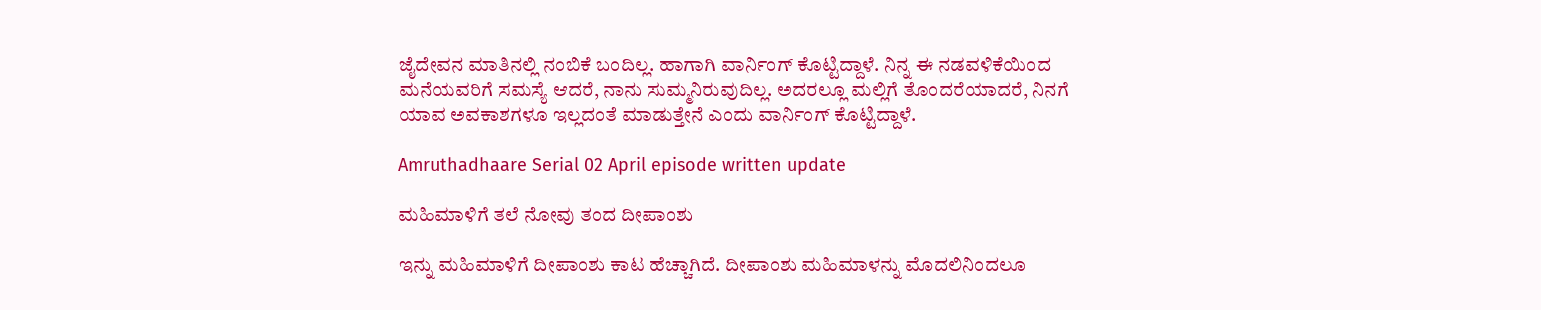ಜೈದೇವನ ಮಾತಿನಲ್ಲಿ ನಂಬಿಕೆ ಬಂದಿಲ್ಲ. ಹಾಗಾಗಿ ವಾರ್ನಿಂಗ್ ಕೊಟ್ಟಿದ್ದಾಳೆ. ನಿನ್ನ ಈ ನಡವಳಿಕೆಯಿಂದ ಮನೆಯವರಿಗೆ ಸಮಸ್ಯೆ ಆದರೆ, ನಾನು ಸುಮ್ಮನಿರುವುದಿಲ್ಲ. ಅದರಲ್ಲೂ ಮಲ್ಲಿಗೆ ತೊಂದರೆಯಾದರೆ, ನಿನಗೆ ಯಾವ ಅವಕಾಶಗಳೂ ಇಲ್ಲದಂತೆ ಮಾಡುತ್ತೇನೆ ಎಂದು ವಾರ್ನಿಂಗ್ ಕೊಟ್ಟಿದ್ದಾಳೆ.

Amruthadhaare Serial 02 April episode written update

ಮಹಿಮಾಳಿಗೆ ತಲೆ ನೋವು ತಂದ ದೀಪಾಂಶು

ಇನ್ನು ಮಹಿಮಾಳಿಗೆ ದೀಪಾಂಶು ಕಾಟ ಹೆಚ್ಚಾಗಿದೆ. ದೀಪಾಂಶು ಮಹಿಮಾಳನ್ನು ಮೊದಲಿನಿಂದಲೂ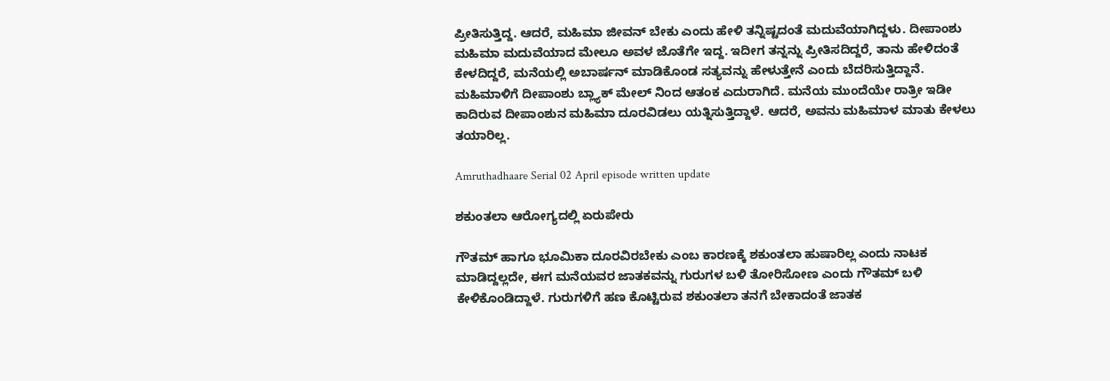ಪ್ರೀತಿಸುತ್ತಿದ್ದ. ಆದರೆ, ಮಹಿಮಾ ಜೀವನ್ ಬೇಕು ಎಂದು ಹೇಳಿ ತನ್ನಿಷ್ಟದಂತೆ ಮದುವೆಯಾಗಿದ್ದಳು. ದೀಪಾಂಶು ಮಹಿಮಾ ಮದುವೆಯಾದ ಮೇಲೂ ಅವಳ ಜೊತೆಗೇ ಇದ್ದ. ಇದೀಗ ತನ್ನನ್ನು ಪ್ರೀತಿಸದಿದ್ದರೆ, ತಾನು ಹೇಳಿದಂತೆ ಕೇಳದಿದ್ದರೆ, ಮನೆಯಲ್ಲಿ ಅಬಾರ್ಷನ್ ಮಾಡಿಕೊಂಡ ಸತ್ಯವನ್ನು ಹೇಳುತ್ತೇನೆ ಎಂದು ಬೆದರಿಸುತ್ತಿದ್ದಾನೆ. ಮಹಿಮಾಳಿಗೆ ದೀಪಾಂಶು ಬ್ಲ್ಯಾಕ್ ಮೇಲ್ ನಿಂದ ಆತಂಕ ಎದುರಾಗಿದೆ. ಮನೆಯ ಮುಂದೆಯೇ ರಾತ್ರೀ ಇಡೀ ಕಾದಿರುವ ದೀಪಾಂಶುನ ಮಹಿಮಾ ದೂರವಿಡಲು ಯತ್ನಿಸುತ್ತಿದ್ದಾಳೆ. ಆದರೆ, ಅವನು ಮಹಿಮಾಳ ಮಾತು ಕೇಳಲು ತಯಾರಿಲ್ಲ.

Amruthadhaare Serial 02 April episode written update

ಶಕುಂತಲಾ ಆರೋಗ್ಯದಲ್ಲಿ ಏರುಪೇರು

ಗೌತಮ್ ಹಾಗೂ ಭೂಮಿಕಾ ದೂರವಿರಬೇಕು ಎಂಬ ಕಾರಣಕ್ಕೆ ಶಕುಂತಲಾ ಹುಷಾರಿಲ್ಲ ಎಂದು ನಾಟಕ ಮಾಡಿದ್ದಲ್ಲದೇ, ಈಗ ಮನೆಯವರ ಜಾತಕವನ್ನು ಗುರುಗಳ ಬಳಿ ತೋರಿಸೋಣ ಎಂದು ಗೌತಮ್ ಬಳಿ ಕೇಳಿಕೊಂಡಿದ್ದಾಳೆ. ಗುರುಗಳಿಗೆ ಹಣ ಕೊಟ್ಟಿರುವ ಶಕುಂತಲಾ ತನಗೆ ಬೇಕಾದಂತೆ ಜಾತಕ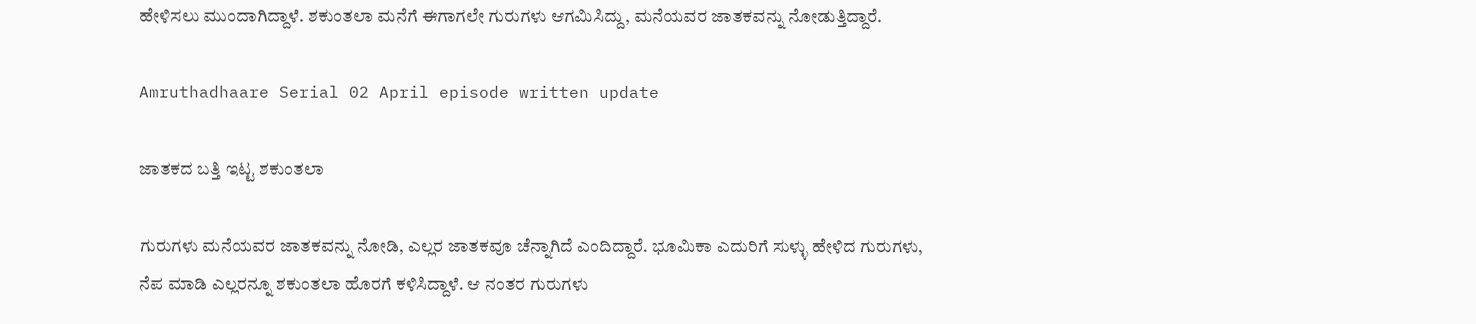ಹೇಳಿಸಲು ಮುಂದಾಗಿದ್ದಾಳೆ. ಶಕುಂತಲಾ ಮನೆಗೆ ಈಗಾಗಲೇ ಗುರುಗಳು ಆಗಮಿಸಿದ್ದು, ಮನೆಯವರ ಜಾತಕವನ್ನು ನೋಡುತ್ತಿದ್ದಾರೆ.

Amruthadhaare Serial 02 April episode written update

ಜಾತಕದ ಬತ್ತಿ ಇಟ್ಟ ಶಕುಂತಲಾ

ಗುರುಗಳು ಮನೆಯವರ ಜಾತಕವನ್ನು ನೋಡಿ, ಎಲ್ಲರ ಜಾತಕವೂ ಚೆನ್ನಾಗಿದೆ ಎಂದಿದ್ದಾರೆ. ಭೂಮಿಕಾ ಎದುರಿಗೆ ಸುಳ್ಳು ಹೇಳಿದ ಗುರುಗಳು, ನೆಪ ಮಾಡಿ ಎಲ್ಲರನ್ನೂ ಶಕುಂತಲಾ ಹೊರಗೆ ಕಳಿಸಿದ್ದಾಳೆ. ಆ ನಂತರ ಗುರುಗಳು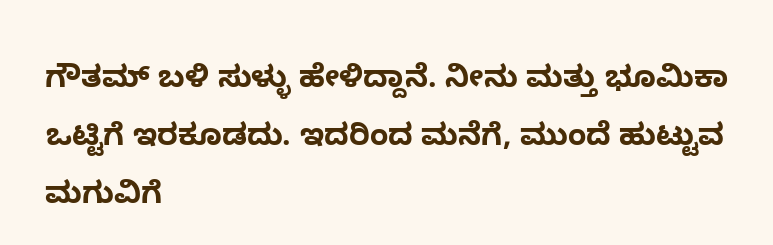ಗೌತಮ್ ಬಳಿ ಸುಳ್ಳು ಹೇಳಿದ್ದಾನೆ. ನೀನು ಮತ್ತು ಭೂಮಿಕಾ ಒಟ್ಟಿಗೆ ಇರಕೂಡದು. ಇದರಿಂದ ಮನೆಗೆ, ಮುಂದೆ ಹುಟ್ಟುವ ಮಗುವಿಗೆ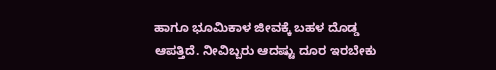ಹಾಗೂ ಭೂಮಿಕಾಳ ಜೀವಕ್ಕೆ ಬಹಳ ದೊಡ್ಡ ಆಪತ್ತಿದೆ. ನೀವಿಬ್ಬರು ಆದಷ್ಟು ದೂರ ಇರಬೇಕು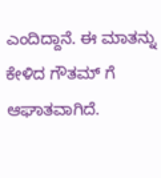ಎಂದಿದ್ದಾನೆ. ಈ ಮಾತನ್ನು ಕೇಳಿದ ಗೌತಮ್ ಗೆ ಆಘಾತವಾಗಿದೆ.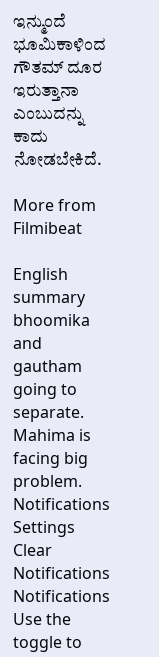ಇನ್ಮುಂದೆ ಭೂಮಿಕಾಳಿಂದ ಗೌತಮ್ ದೂರ ಇರುತ್ತಾನಾ ಎಂಬುದನ್ನು ಕಾದು ನೋಡಬೇಕಿದೆ.

More from Filmibeat

English summary
bhoomika and gautham going to separate. Mahima is facing big problem.
Notifications
Settings
Clear Notifications
Notifications
Use the toggle to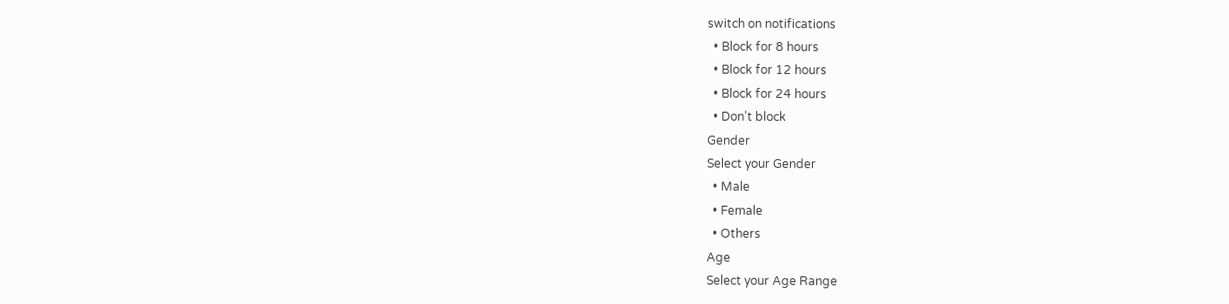switch on notifications
  • Block for 8 hours
  • Block for 12 hours
  • Block for 24 hours
  • Don't block
Gender
Select your Gender
  • Male
  • Female
  • Others
Age
Select your Age Range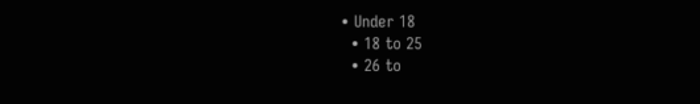• Under 18
  • 18 to 25
  • 26 to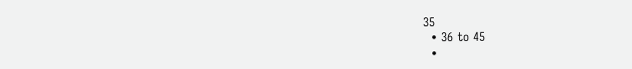35
  • 36 to 45
  •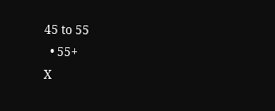45 to 55
  • 55+
X